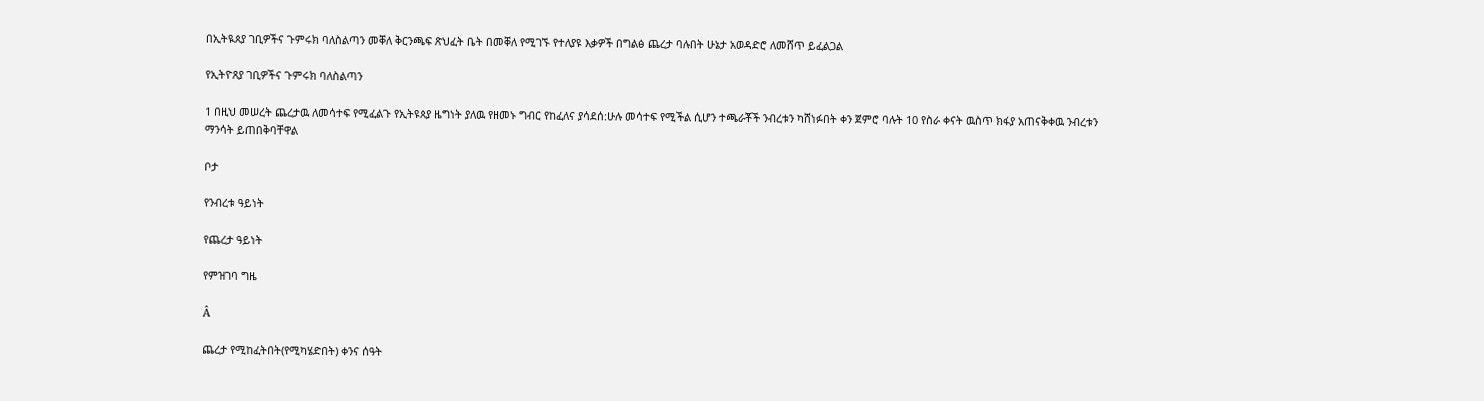በኢትዪጰያ ገቢዎችና ጉምሩክ ባለስልጣን መቐለ ቅርንጫፍ ጽህፈት ቤት በመቐለ የሚገኙ የተለያዩ እቃዎች በግልፅ ጨረታ ባሉበት ሁኔታ አወዳድሮ ለመሸጥ ይፈልጋል

የኢትዮጸያ ገቢዎችና ጉምሩክ ባለስልጣን

1 በዚህ መሠረት ጨረታዉ ለመሳተፍ የሚፈልጉ የኢትዩጰያ ዜግነት ያለዉ የዘመኑ ግብር የከፈለና ያሳደሰ:ሁሉ መሳተፍ የሚችል ሲሆን ተጫራቾች ንብረቱን ካሸነፉበት ቀን ጀምሮ ባሉት 10 የስራ ቀናት ዉስጥ ክፋያ አጠናቅቀዉ ንብረቱን ማንሳት ይጠበቅባቸዋል

ቦታ

የንብረቱ ዓይነት

የጨረታ ዓይነት

የምዝገባ ግዜ

Â

ጨረታ የሚከፈትበት(የሚካሄድበት) ቀንና ሰዓት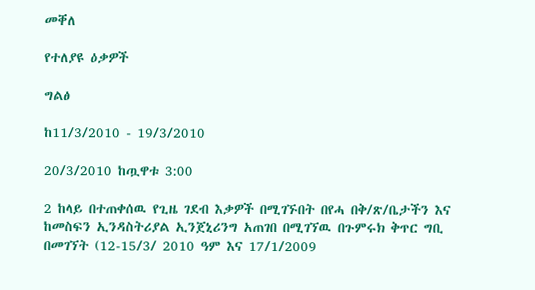መቐለ

የተለያዩ ዕቃዎች

ግልፅ

ከ11/3/2010 - 19/3/2010

20/3/2010 ከጧዋቱ 3:00

2 ከላይ በተጠቀሰዉ የጊዜ ገደብ እቃዎች በሚገኙበት በየሓ በቅ/ጽ/ቤታችን እና ከመስፍን ኢንዳስትሪያል ኢንጀኒሪንግ አጠገበ በሚገኘዉ በጉምሩክ ቅጥር ግቢ በመገኘት (12-15/3/ 2010 ዓም እና 17/1/2009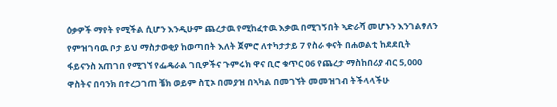ዕቃዎች ማየት የሚችል ሲሆን እንዲሁም ጨረታዉ የሚከፈተዉ እቃዉ በሚገኝበት ኣድራሻ መሆኑን እንገልፃለን የምዝገባዉ ቦታ ይህ ማስታወቂያ ከወጣበት እለት ጀምሮ ለተካታታይ 7 የስራ ቀናት በሐወልቲ ከደደቢት ፋይናንስ አጠገበ የሚገኘ የፌዴራል ገቢዎችና ጉምሩክ ዋና ቢሮ ቁጥር 06 የጨረታ ማስከበሪያ ብር 5,000 ዋስትና በባንክ በተረጋገጠ ቼክ ወይም ስፒኦ በመያዝ በኣካል በመገኘት መመዝገብ ትችላላችሁ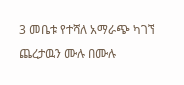3 መቤቱ የተሻለ አማራጭ ካገኘ ጨረታዉን ሙሉ በሙሉ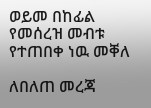ወይመ በከፊል የመሰረዝ መብቱ የተጠበቀ ነዉ መቐለ

ለበለጠ መረጃ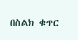በስልክ ቁጥር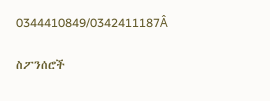0344410849/0342411187Â

ስፖንሰሮች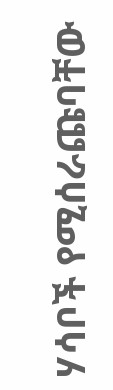ሃሳቦች የሚሰራጩባቸው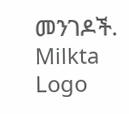መንገዶች.
Milkta Logo